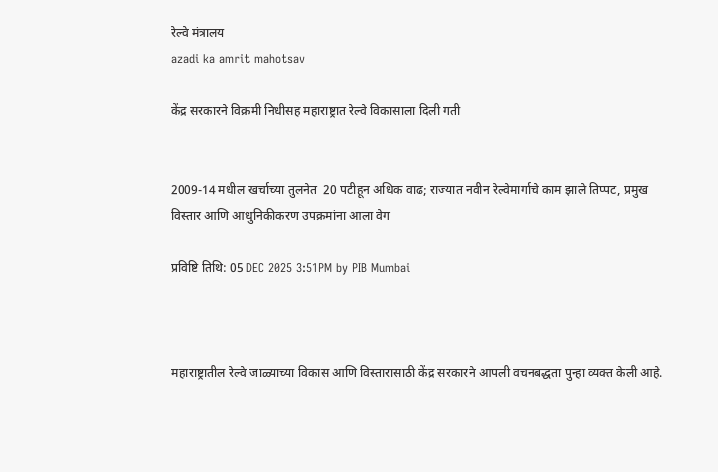रेल्वे मंत्रालय
azadi ka amrit mahotsav

केंद्र सरकारने विक्रमी निधीसह महाराष्ट्रात रेल्वे विकासाला दिली गती


2009-14 मधील खर्चाच्या तुलनेत  20 पटीहून अधिक वाढ; राज्यात नवीन रेल्वेमार्गाचे काम झाले तिप्पट, प्रमुख विस्तार आणि आधुनिकीकरण उपक्रमांना आला वेग

प्रविष्टि तिथि: 05 DEC 2025 3:51PM by PIB Mumbai



महाराष्ट्रातील रेल्वे जाळ्याच्या विकास आणि विस्तारासाठी केंद्र सरकारने आपली वचनबद्धता पुन्हा व्यक्त केली आहे.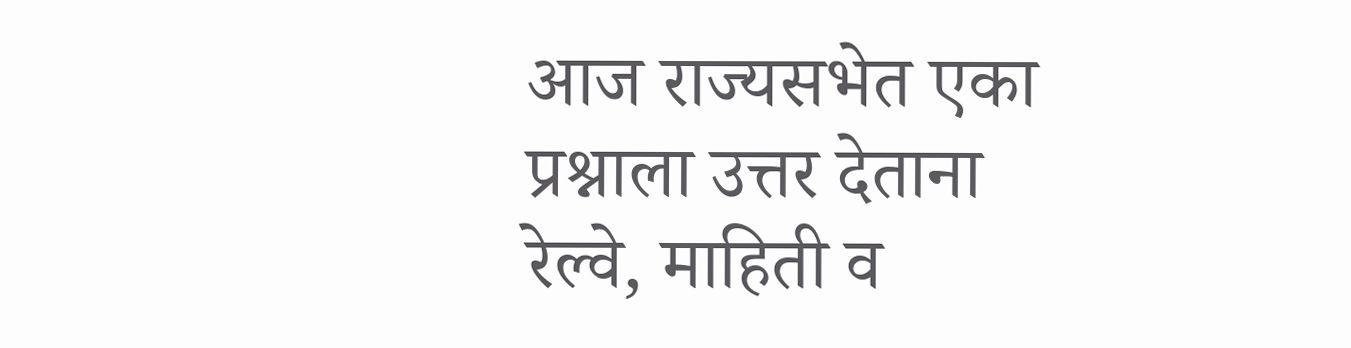आज राज्यसभेत एका प्रश्नाला उत्तर देताना रेल्वे, माहिती व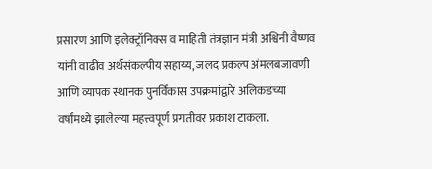प्रसारण आणि इलेक्ट्रॉनिक्स व माहिती तंत्रज्ञान मंत्री अश्विनी वैष्णव यांनी वाढीव अर्थसंकल्पीय सहाय्य, जलद प्रकल्प अंमलबजावणी आणि व्यापक स्थानक पुनर्विकास उपक्रमांद्वारे अलिकडच्या वर्षांमध्ये झालेल्या महत्त्वपूर्ण प्रगतीवर प्रकाश टाकला.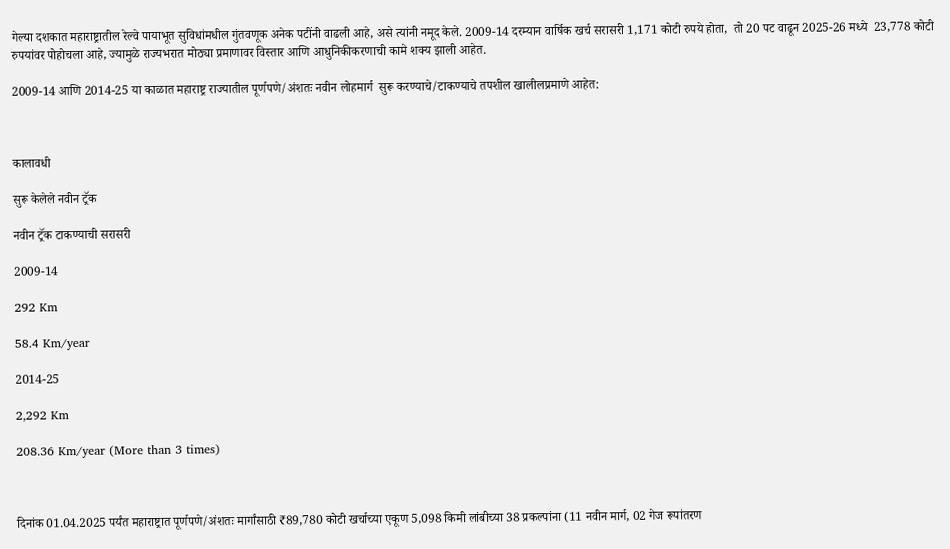गेल्या दशकात महाराष्ट्रातील रेल्वे पायाभूत सुविधांमधील गुंतवणूक अनेक पटींनी वाढली आहे, असे त्यांनी नमूद केले. 2009-14 दरम्यान वार्षिक खर्च सरासरी 1,171 कोटी रुपये होता,  तो 20 पट वाढून 2025-26 मध्ये  23,778 कोटी रुपयांवर पोहोचला आहे, ज्यामुळे राज्यभरात मोठ्या प्रमाणावर विस्तार आणि आधुनिकीकरणाची कामे शक्य झाली आहेत.

2009-14 आणि 2014-25 या काळात महाराष्ट्र राज्यातील पूर्णपणे/अंशतः नवीन लोहमार्ग  सुरू करण्याचे/टाकण्याचे तपशील खालीलप्रमाणे आहेत:



कालावधी

सुरू केलेले नवीन ट्रॅक

नवीन ट्रॅक टाकण्याची सरासरी

2009-14

292 Km

58.4 Km/year

2014-25

2,292 Km

208.36 Km/year (More than 3 times)



दिनांक 01.04.2025 पर्यंत महाराष्ट्रात पूर्णपणे/अंशतः मार्गांसाठी ₹89,780 कोटी खर्चाच्या एकूण 5,098 किमी लांबीच्या 38 प्रकल्पांना (11 नवीन मार्ग, 02 गेज रूपांतरण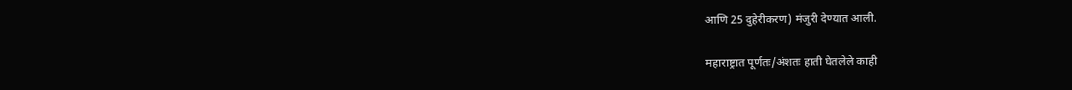आणि 25 दुहेरीकरण) मंजुरी देण्यात आली.

महाराष्ट्रात पूर्णतः/अंशतः हाती घेतलेले काही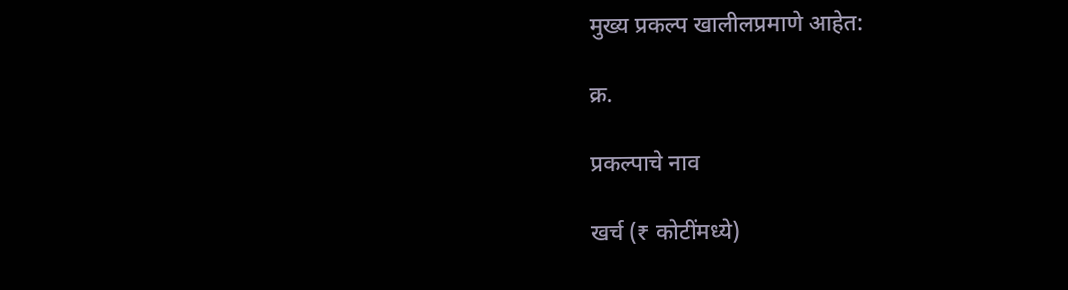मुख्य प्रकल्प खालीलप्रमाणे आहेत:

क्र.

प्रकल्पाचे नाव

खर्च (₹ कोटींमध्ये)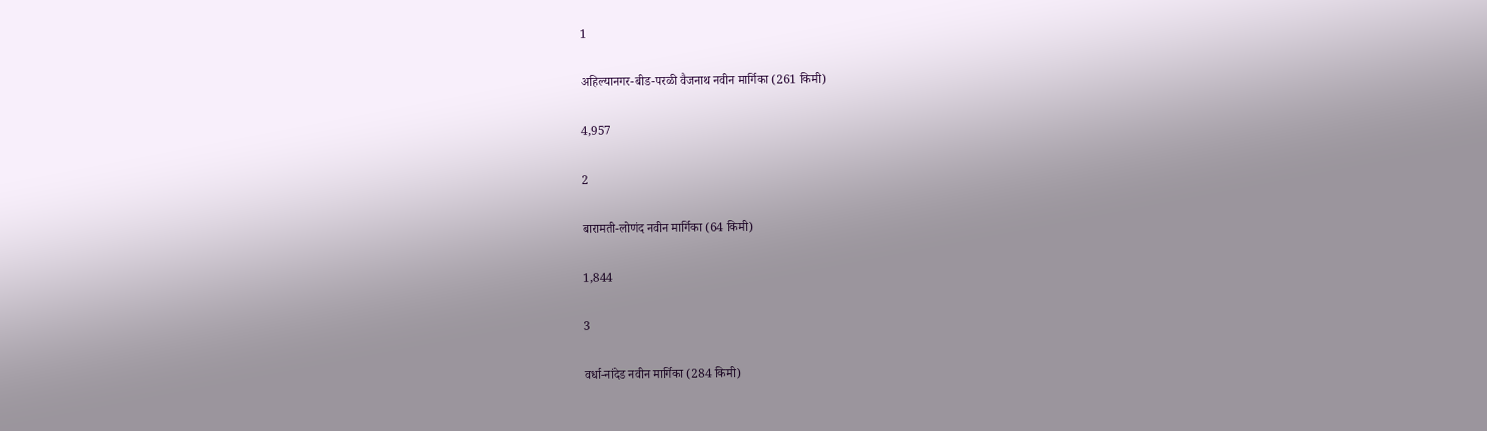1

अहिल्यानगर-बीड-परळी वैजनाथ नवीन मार्गिका (261 किमी)

4,957

2

बारामती-लोणंद नवीन मार्गिका (64 किमी)

1,844

3

वर्धा-नांदेड नवीन मार्गिका (284 किमी)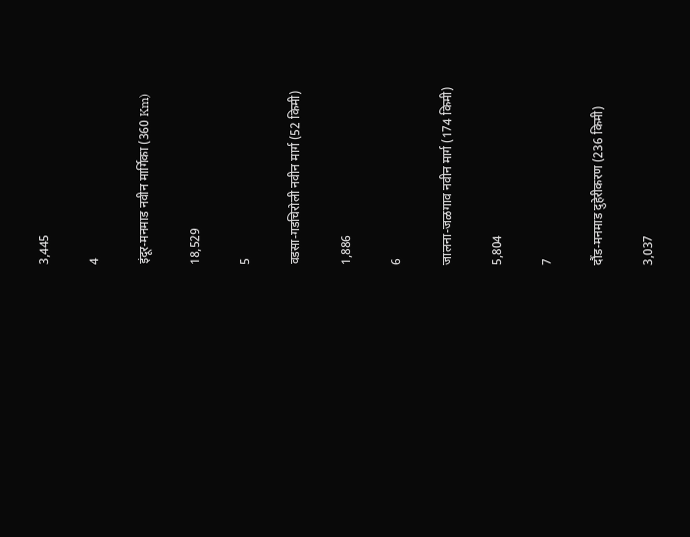3,445

4

इंदूर-मनमाड नवीन मार्गिका (360 Km)

18,529

5

वडसा-गडचिरोली नवीन मार्ग (52 किमी)

1,886

6

जालना-जळगाव नवीन मार्ग (174 किमी)

5,804

7

दौंड-मनमाड दुहेरीकरण (236 किमी)

3,037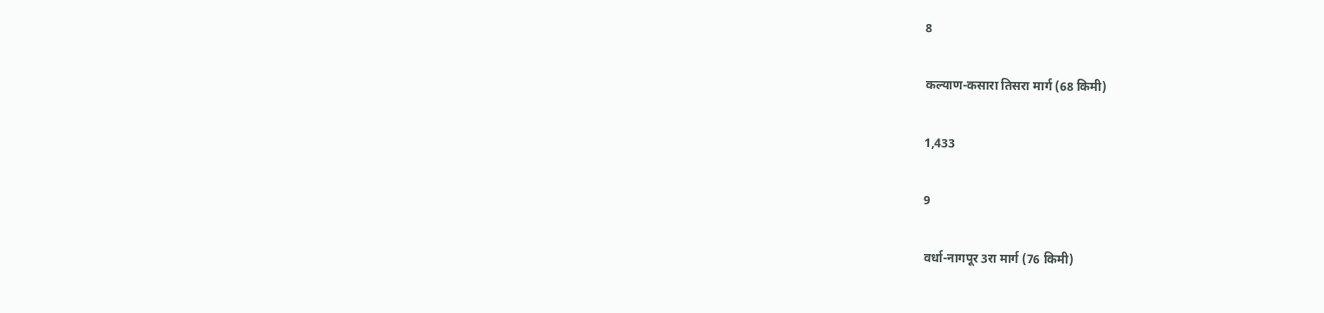8

कल्याण-कसारा तिसरा मार्ग (68 किमी)

1,433

9

वर्धा-नागपूर 3रा मार्ग (76 किमी)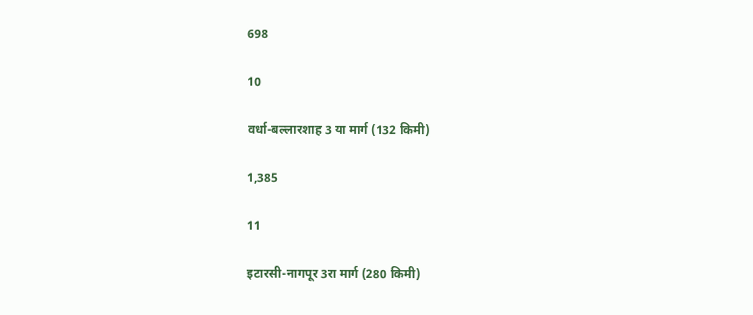698

10

वर्धा-बल्लारशाह 3 या मार्ग (132 किमी)

1,385

11

इटारसी-नागपूर 3रा मार्ग (280 किमी)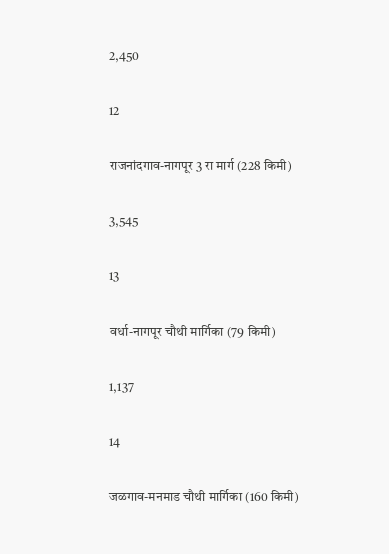2,450

12

राजनांदगाव-नागपूर 3 रा मार्ग (228 किमी)

3,545

13

वर्धा-नागपूर चौथी मार्गिका (79 किमी)

1,137

14

जळगाव-मनमाड चौथी मार्गिका (160 किमी)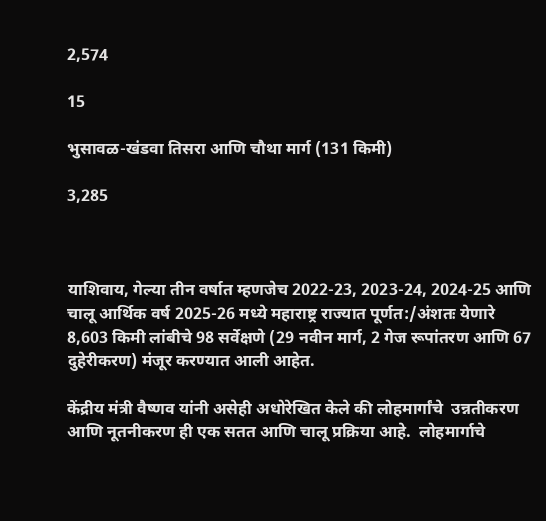2,574

15

भुसावळ-खंडवा तिसरा आणि चौथा मार्ग (131 किमी)

3,285



याशिवाय, गेल्या तीन वर्षात म्हणजेच 2022-23, 2023-24, 2024-25 आणि चालू आर्थिक वर्ष 2025-26 मध्ये महाराष्ट्र राज्यात पूर्णत:/अंशतः येणारे 8,603 किमी लांबीचे 98 सर्वेक्षणे (29 नवीन मार्ग, 2 गेज रूपांतरण आणि 67 दुहेरीकरण) मंजूर करण्यात आली आहेत.

केंद्रीय मंत्री वैष्णव यांनी असेही अधोरेखित केले की लोहमार्गांचे  उन्नतीकरण आणि नूतनीकरण ही एक सतत आणि चालू प्रक्रिया आहे.  लोहमार्गाचे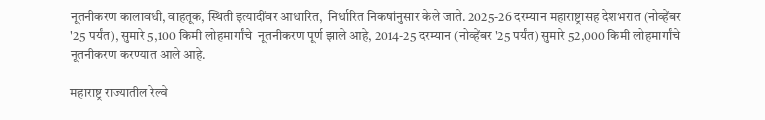नूतनीकरण कालावधी, वाहतूक, स्थिती इत्यादींवर आधारित,  निर्धारित निकषांनुसार केले जाते. 2025-26 दरम्यान महाराष्ट्रासह देशभरात (नोव्हेंबर '25 पर्यंत), सुमारे 5,100 किमी लोहमार्गांचे  नूतनीकरण पूर्ण झाले आहे, 2014-25 दरम्यान (नोव्हेंबर '25 पर्यंत) सुमारे 52,000 किमी लोहमार्गांचे  नूतनीकरण करण्यात आले आहे.

महाराष्ट्र राज्यातील रेल्वे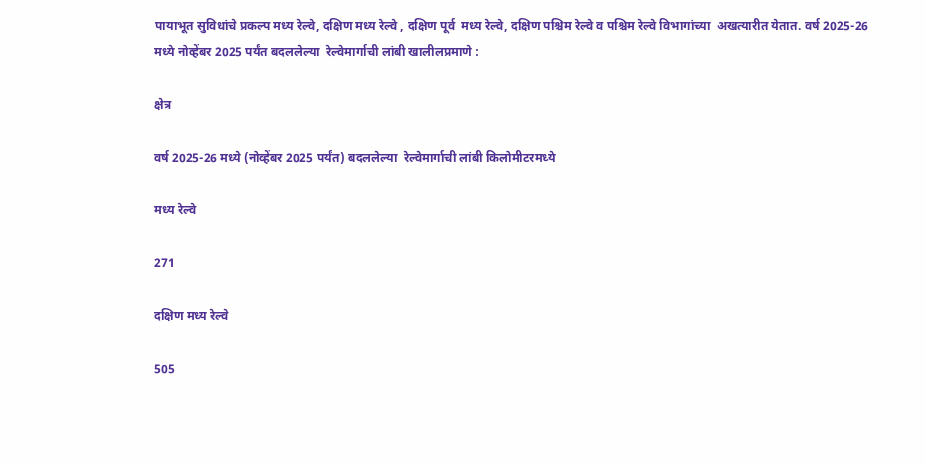पायाभूत सुविधांचे प्रकल्प मध्य रेल्वे, दक्षिण मध्य रेल्वे , दक्षिण पूर्व  मध्य रेल्वे, दक्षिण पश्चिम रेल्वे व पश्चिम रेल्वे विभागांच्या  अखत्यारीत येतात. वर्ष 2025-26 मध्ये नोव्हेंबर 2025 पर्यंत बदललेल्या  रेल्वेमार्गाची लांबी खालीलप्रमाणे :

क्षेत्र

वर्ष 2025-26 मध्ये (नोव्हेंबर 2025 पर्यंत) बदललेल्या  रेल्वेमार्गाची लांबी किलोमीटरमध्ये

मध्य रेल्वे

271

दक्षिण मध्य रेल्वे

505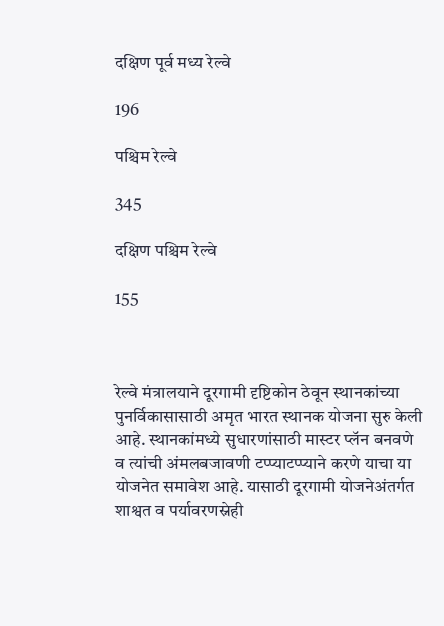दक्षिण पूर्व मध्य रेल्वे

196

पश्चिम रेल्वे

345

दक्षिण पश्चिम रेल्वे

155



रेल्वे मंत्रालयाने दूरगामी दृष्टिकोन ठेवून स्थानकांच्या पुनर्विकासासाठी अमृत भारत स्थानक योजना सुरु केली आहे. स्थानकांमध्ये सुधारणांसाठी मास्टर प्लॅन बनवणे व त्यांची अंमलबजावणी टप्प्याटप्प्याने करणे याचा या योजनेत समावेश आहे. यासाठी दूरगामी योजनेअंतर्गत शाश्वत व पर्यावरणस्नेही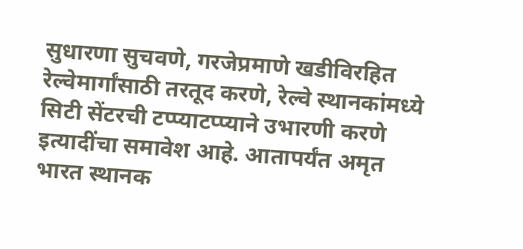सुधारणा सुचवणे, गरजेप्रमाणे खडीविरहित रेल्वेमार्गांसाठी तरतूद करणे, रेल्वे स्थानकांमध्ये सिटी सेंटरची टप्प्याटप्प्याने उभारणी करणे इत्यादींचा समावेश आहे. आतापर्यंत अमृत भारत स्थानक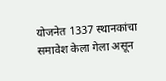योजनेत 1337 स्थानकांचा समावेश केला गेला असून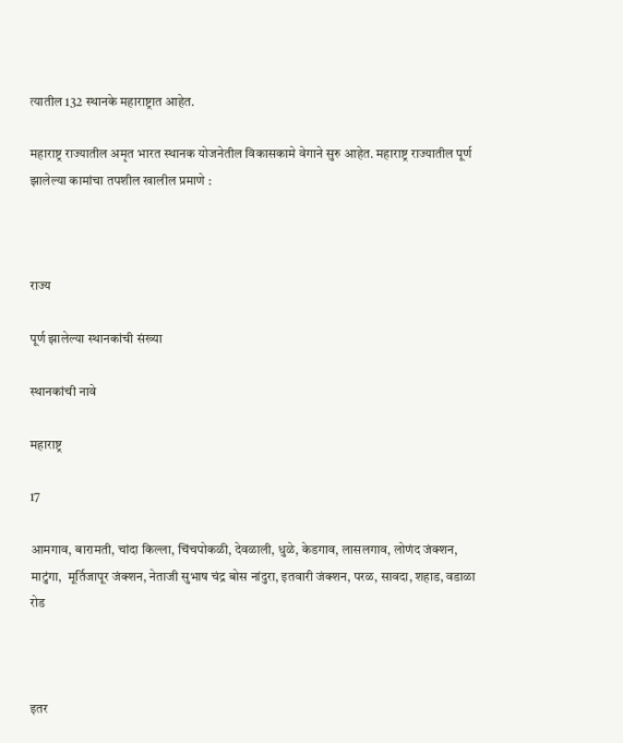त्यातील 132 स्थानके महाराष्ट्रात आहेत.

महाराष्ट्र राज्यातील अमृत भारत स्थानक योजनेतील विकासकामे वेगाने सुरु आहेत. महाराष्ट्र राज्यातील पूर्ण झालेल्या कामांचा तपशील खालील प्रमाणे :



राज्य

पूर्ण झालेल्या स्थानकांची संख्या

स्थानकांची नावे

महाराष्ट्र

17

आमगाव, बारामती, चांदा किल्ला, चिंचपोकळी, देवळाली, धुळे, केडगाव, लासलगाव, लोणंद जंक्शन, माटुंगा,  मूर्तिजापूर जंक्शन, नेताजी सुभाष चंद्र बोस नांदुरा, इतवारी जंक्शन, परळ, सावदा, शहाड, वडाळा रोड



इतर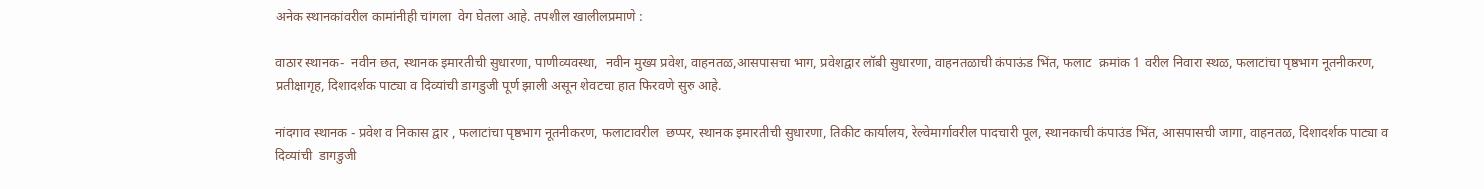अनेक स्थानकांवरील कामांनीही चांगला  वेग घेतला आहे. तपशील खालीलप्रमाणे :

वाठार स्थानक-  नवीन छत, स्थानक इमारतीची सुधारणा, पाणीव्यवस्था,  नवीन मुख्य प्रवेश, वाहनतळ,आसपासचा भाग, प्रवेशद्वार लॉबी सुधारणा, वाहनतळाची कंपाऊंड भिंत, फलाट  क्रमांक 1 वरील निवारा स्थळ, फलाटांचा पृष्ठभाग नूतनीकरण, प्रतीक्षागृह, दिशादर्शक पाट्या व दिव्यांची डागडुजी पूर्ण झाली असून शेवटचा हात फिरवणे सुरु आहे.

नांदगाव स्थानक - प्रवेश व निकास द्वार , फलाटांचा पृष्ठभाग नूतनीकरण, फलाटावरील  छप्पर, स्थानक इमारतीची सुधारणा, तिकीट कार्यालय, रेल्वेमार्गावरील पादचारी पूल, स्थानकाची कंपाउंड भिंत, आसपासची जागा, वाहनतळ, दिशादर्शक पाट्या व दिव्यांची  डागडुजी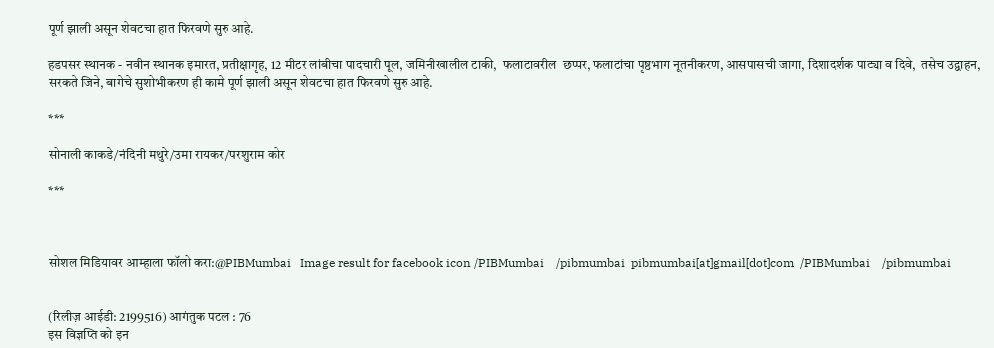पूर्ण झाली असून शेवटचा हात फिरवणे सुरु आहे.

हडपसर स्थानक - नवीन स्थानक इमारत, प्रतीक्षागृह, 12 मीटर लांबीचा पादचारी पूल, जमिनीखालील टाकी,  फलाटावरील  छप्पर, फलाटांचा पृष्ठभाग नूतनीकरण, आसपासची जागा, दिशादर्शक पाट्या व दिवे,  तसेच उद्वाहन, सरकते जिने, बागेचे सुशोभीकरण ही कामे पूर्ण झाली असून शेवटचा हात फिरवणे सुरु आहे.

***

सोनाली काकडे/नंदिनी मथुरे/उमा रायकर/परशुराम कोर

***



सोशल मिडियावर आम्हाला फॉलो करा:@PIBMumbai   Image result for facebook icon /PIBMumbai    /pibmumbai  pibmumbai[at]gmail[dot]com  /PIBMumbai    /pibmumbai


(रिलीज़ आईडी: 2199516) आगंतुक पटल : 76
इस विज्ञप्ति को इन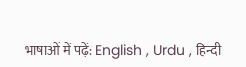भाषाओं में पढ़ें: English , Urdu , हिन्दी